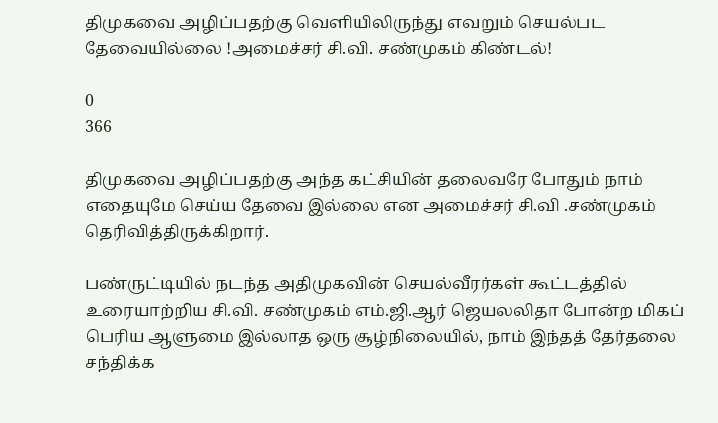திமுகவை அழிப்பதற்கு வெளியிலிருந்து எவறும் செயல்பட தேவையில்லை !அமைச்சர் சி.வி. சண்முகம் கிண்டல்!

0
366

திமுகவை அழிப்பதற்கு அந்த கட்சியின் தலைவரே போதும் நாம் எதையுமே செய்ய தேவை இல்லை என அமைச்சர் சி.வி .சண்முகம் தெரிவித்திருக்கிறார்.

பண்ருட்டியில் நடந்த அதிமுகவின் செயல்வீரர்கள் கூட்டத்தில் உரையாற்றிய சி.வி. சண்முகம் எம்.ஜி.ஆர் ஜெயலலிதா போன்ற மிகப் பெரிய ஆளுமை இல்லாத ஒரு சூழ்நிலையில், நாம் இந்தத் தேர்தலை சந்திக்க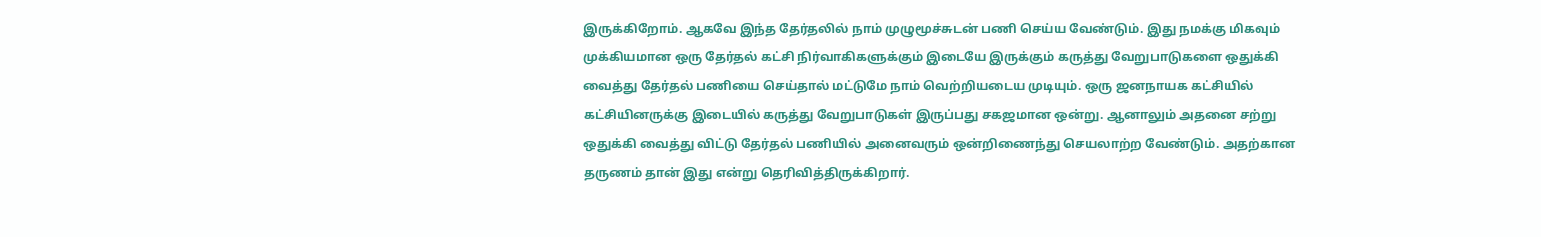இருக்கிறோம். ஆகவே இந்த தேர்தலில் நாம் முழுமூச்சுடன் பணி செய்ய வேண்டும். இது நமக்கு மிகவும் முக்கியமான ஒரு தேர்தல் கட்சி நிர்வாகிகளுக்கும் இடையே இருக்கும் கருத்து வேறுபாடுகளை ஒதுக்கி வைத்து தேர்தல் பணியை செய்தால் மட்டுமே நாம் வெற்றியடைய முடியும். ஒரு ஜனநாயக கட்சியில் கட்சியினருக்கு இடையில் கருத்து வேறுபாடுகள் இருப்பது சகஜமான ஒன்று. ஆனாலும் அதனை சற்று ஒதுக்கி வைத்து விட்டு தேர்தல் பணியில் அனைவரும் ஒன்றிணைந்து செயலாற்ற வேண்டும். அதற்கான தருணம் தான் இது என்று தெரிவித்திருக்கிறார்.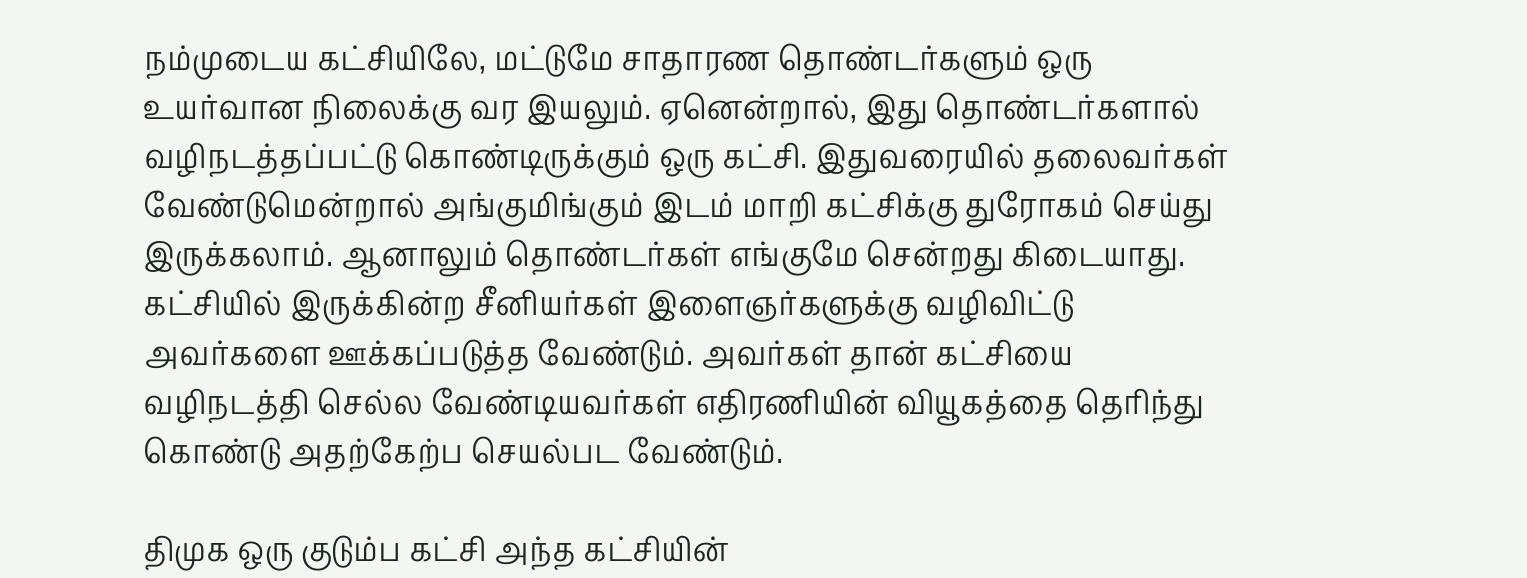நம்முடைய கட்சியிலே, மட்டுமே சாதாரண தொண்டர்களும் ஒரு உயர்வான நிலைக்கு வர இயலும். ஏனென்றால், இது தொண்டர்களால் வழிநடத்தப்பட்டு கொண்டிருக்கும் ஒரு கட்சி. இதுவரையில் தலைவர்கள் வேண்டுமென்றால் அங்குமிங்கும் இடம் மாறி கட்சிக்கு துரோகம் செய்து இருக்கலாம். ஆனாலும் தொண்டர்கள் எங்குமே சென்றது கிடையாது. கட்சியில் இருக்கின்ற சீனியர்கள் இளைஞர்களுக்கு வழிவிட்டு அவர்களை ஊக்கப்படுத்த வேண்டும். அவர்கள் தான் கட்சியை வழிநடத்தி செல்ல வேண்டியவர்கள் எதிரணியின் வியூகத்தை தெரிந்து கொண்டு அதற்கேற்ப செயல்பட வேண்டும்.

திமுக ஒரு குடும்ப கட்சி அந்த கட்சியின்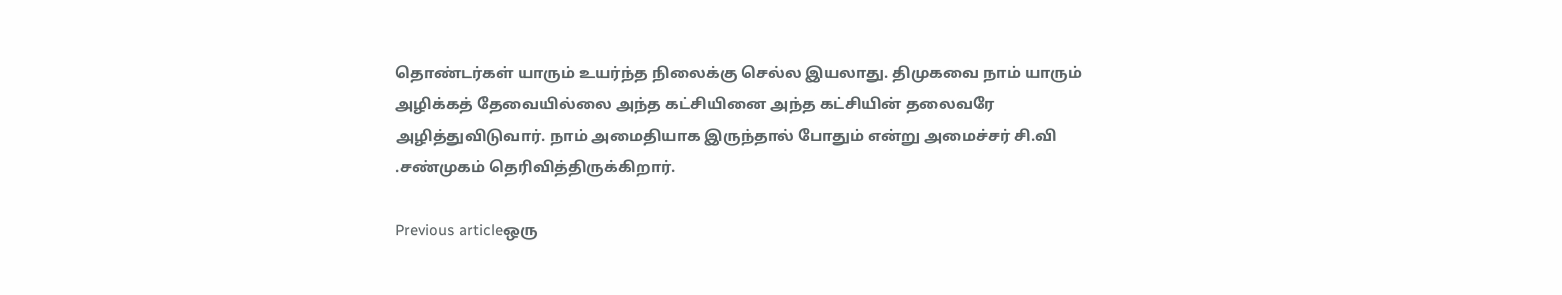தொண்டர்கள் யாரும் உயர்ந்த நிலைக்கு செல்ல இயலாது. திமுகவை நாம் யாரும் அழிக்கத் தேவையில்லை அந்த கட்சியினை அந்த கட்சியின் தலைவரே அழித்துவிடுவார். நாம் அமைதியாக இருந்தால் போதும் என்று அமைச்சர் சி.வி .சண்முகம் தெரிவித்திருக்கிறார்.

Previous articleஒரு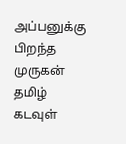அப்பனுக்கு பிறந்த முருகன் தமிழ் கடவுள்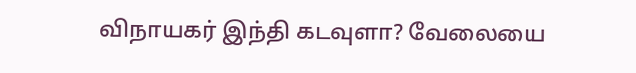விநாயகர் இந்தி கடவுளா? வேலையை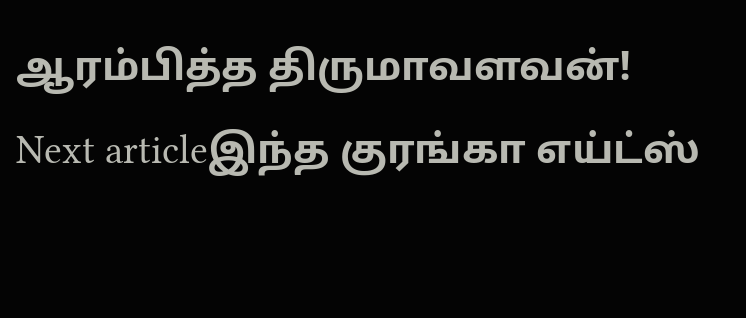ஆரம்பித்த திருமாவளவன்!
Next articleஇந்த குரங்கா எய்ட்ஸ்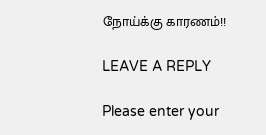நோய்க்கு காரணம்!!

LEAVE A REPLY

Please enter your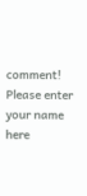comment!
Please enter your name here